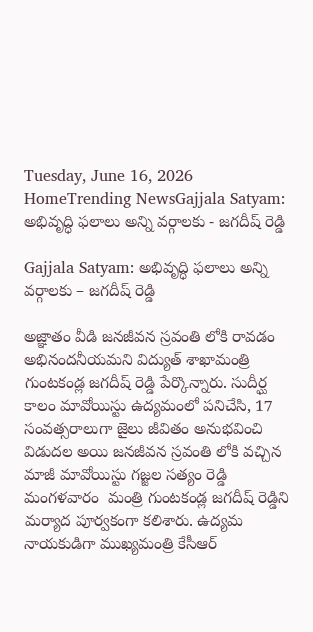Tuesday, June 16, 2026
HomeTrending NewsGajjala Satyam: అభివృద్ధి ఫలాలు అన్ని వర్గాలకు - జగదీష్ రెడ్డి

Gajjala Satyam: అభివృద్ధి ఫలాలు అన్ని వర్గాలకు – జగదీష్ రెడ్డి

అజ్ఞాతం వీడి జనజీవన స్రవంతి లోకి రావడం అభినందనీయమని విద్యుత్ శాఖామంత్రి గుంటకండ్ల జగదీష్ రెడ్డి పేర్కొన్నారు. సుదీర్ఘ కాలం మావోయిస్టు ఉద్యమంలో పనిచేసి, 17 సంవత్సరాలుగా జైలు జీవితం అనుభవించి విడుదల అయి జనజీవన స్రవంతి లోకి వచ్చిన మాజీ మావోయిస్టు గజ్జల సత్యం రెడ్డి మంగళవారం  మంత్రి గుంటకండ్ల జగదీష్ రెడ్డిని మర్యాద పూర్వకంగా కలిశారు. ఉద్యమ నాయకుడిగా ముఖ్యమంత్రి కేసీఆర్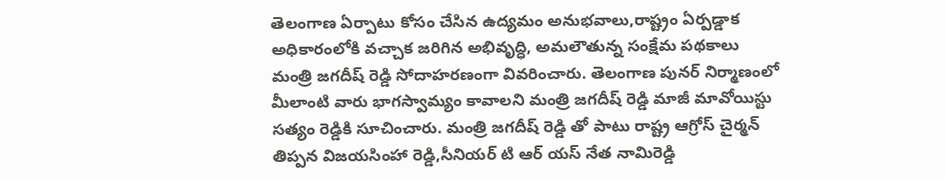తెలంగాణ ఏర్పాటు కోసం చేసిన ఉద్యమం అనుభవాలు,రాష్ట్రం ఏర్పడ్డాక అధికారంలోకి వచ్చాక జరిగిన అభివృద్ధి, అమలౌతున్న సంక్షేమ పథకాలు మంత్రి జగదీష్ రెడ్డి సోదాహరణంగా వివరించారు. తెలంగాణ పునర్ నిర్మాణంలో మీలాంటి వారు భాగస్వామ్యం కావాలని మంత్రి జగదీష్ రెడ్డి మాజీ మావోయిస్టు సత్యం రెడ్డికి సూచించారు. మంత్రి జగదీష్ రెడ్డి తో పాటు రాష్ట్ర ఆగ్రోస్ చైర్మన్ తిప్పన విజయసింహా రెడ్డి,సీనియర్ టి ఆర్ యస్ నేత నామిరెడ్డి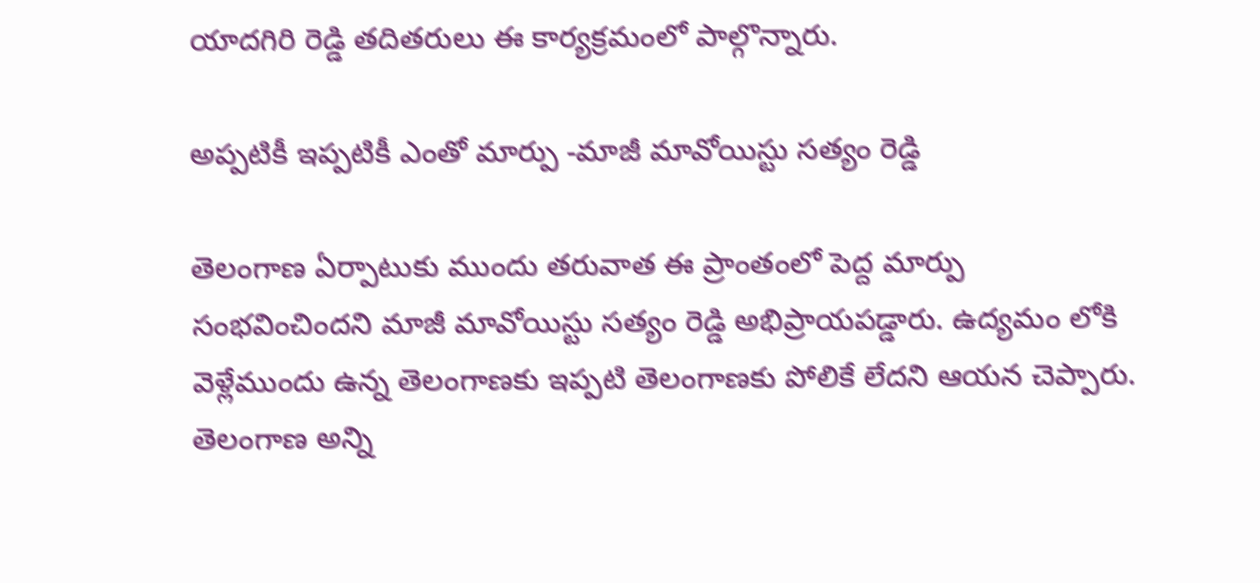యాదగిరి రెడ్డి తదితరులు ఈ కార్యక్రమంలో పాల్గొన్నారు.

అప్పటికీ ఇప్పటికీ ఎంతో మార్పు -మాజీ మావోయిస్టు సత్యం రెడ్డి

తెలంగాణ ఏర్పాటుకు ముందు తరువాత ఈ ప్రాంతంలో పెద్ద మార్పు సంభవించిందని మాజీ మావోయిస్టు సత్యం రెడ్డి అభిప్రాయపడ్డారు. ఉద్యమం లోకి వెళ్లేముందు ఉన్న తెలంగాణకు ఇప్పటి తెలంగాణకు పోలికే లేదని ఆయన చెప్పారు. తెలంగాణ అన్ని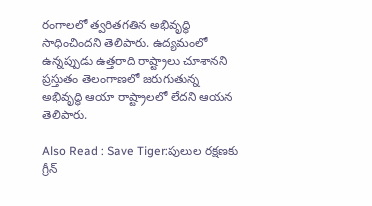రంగాలలో త్వరితగతిన అభివృద్ధి సాధించిందని తెలిపారు. ఉద్యమంలో ఉన్నప్పుడు ఉత్తరాది రాష్ట్రాలు చూశానని ప్రస్తుతం తెలంగాణలో జరుగుతున్న అభివృద్ధి ఆయా రాష్ట్రాలలో లేదని ఆయన తెలిపారు.

Also Read : Save Tiger:పులుల రక్షణకు గ్రీన్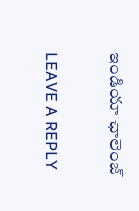ఇండియా ఛాలెంజ్

LEAVE A REPLY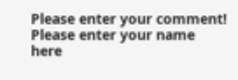Please enter your comment!
Please enter your name here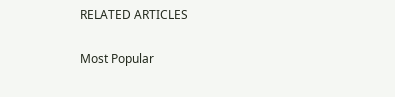RELATED ARTICLES

Most Popular